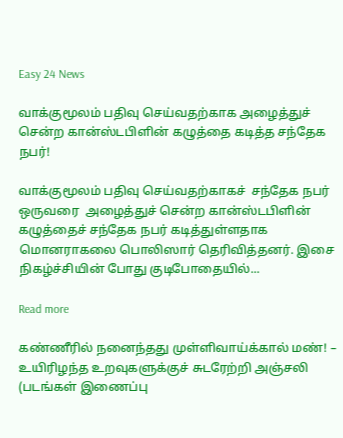Easy 24 News

வாக்குமூலம் பதிவு செய்வதற்காக அழைத்துச் சென்ற கான்ஸ்டபிளின் கழுத்தை கடித்த சந்தேக நபர்!

வாக்குமூலம் பதிவு செய்வதற்காகச்  சந்தேக நபர் ஒருவரை  அழைத்துச் சென்ற கான்ஸ்டபிளின் கழுத்தைச் சந்தேக நபர் கடித்துள்ளதாக மொனராகலை பொலிஸார் தெரிவித்தனர். இசை நிகழ்ச்சியின் போது குடிபோதையில்...

Read more

கண்ணீரில் நனைந்தது முள்ளிவாய்க்கால் மண்! – உயிரிழந்த உறவுகளுக்குச் சுடரேற்றி அஞ்சலி (படங்கள் இணைப்பு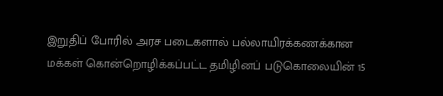இறுதிப் போரில் அரச படைகளால் பல்லாயிரக்கணக்கான மக்கள் கொன்றொழிக்கப்பட்ட தமிழினப் படுகொலையின் 15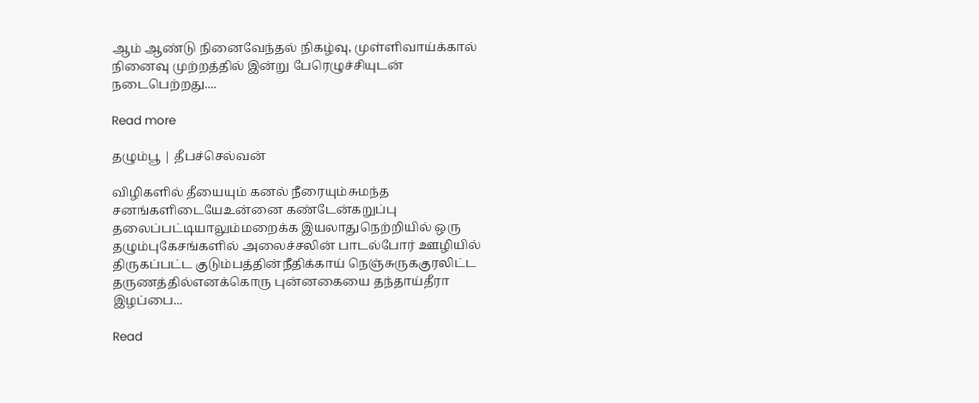ஆம் ஆண்டு நினைவேந்தல் நிகழ்வு, முள்ளிவாய்க்கால் நினைவு முற்றத்தில் இன்று பேரெழுச்சியுடன் நடைபெற்றது....

Read more

தழும்பூ | தீபச்செல்வன்

விழிகளில் தீயையும் கனல் நீரையும்சுமந்த சனங்களிடையேஉன்னை கண்டேன்கறுப்பு தலைப்பட்டியாலும்மறைக்க இயலாதுநெற்றியில் ஒரு தழும்புகேசங்களில் அலைச்சலின் பாடல்போர் ஊழியில் திருகப்பட்ட குடும்பத்தின்நீதிக்காய் நெஞ்சுருககுரலிட்ட தருணத்தில்எனக்கொரு புன்னகையை தந்தாய்தீரா இழப்பை...

Read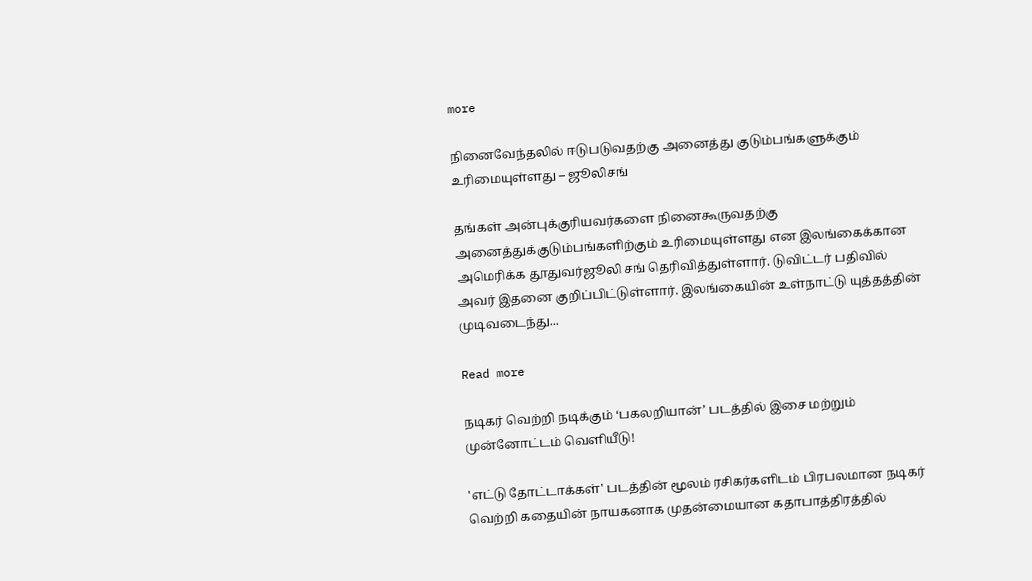more

நினைவேந்தலில் ஈடுபடுவதற்கு அனைத்து குடும்பங்களுக்கும் உரிமையுள்ளது – ஜூலிசங்

தங்கள் அன்புக்குரியவர்களை நினைகூருவதற்கு அனைத்துக்குடும்பங்களிற்கும் உரிமையுள்ளது என இலங்கைக்கான அமெரிக்க தூதுவர்ஜூலி சங் தெரிவித்துள்ளார். டுவிட்டர் பதிவில் அவர் இதனை குறிப்பிட்டுள்ளார். இலங்கையின் உள்நாட்டு யுத்தத்தின் முடிவடைந்து...

Read more

நடிகர் வெற்றி நடிக்கும் ‘பகலறியான்’ படத்தில் இசை மற்றும் முன்னோட்டம் வெளியீடு!

'எட்டு தோட்டாக்கள்' படத்தின் மூலம் ரசிகர்களிடம் பிரபலமான நடிகர் வெற்றி கதையின் நாயகனாக முதன்மையான கதாபாத்திரத்தில்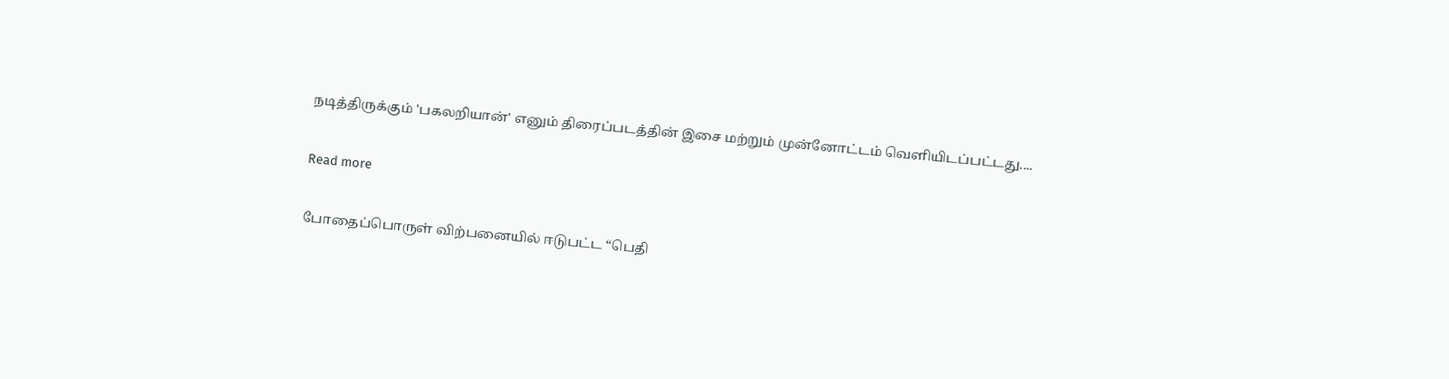நடித்திருக்கும் 'பகலறியான்' எனும் திரைப்படத்தின் இசை மற்றும் முன்னோட்டம் வெளியிடப்பட்டது....

Read more

போதைப்பொருள் விற்பனையில் ஈடுபட்ட “பெதி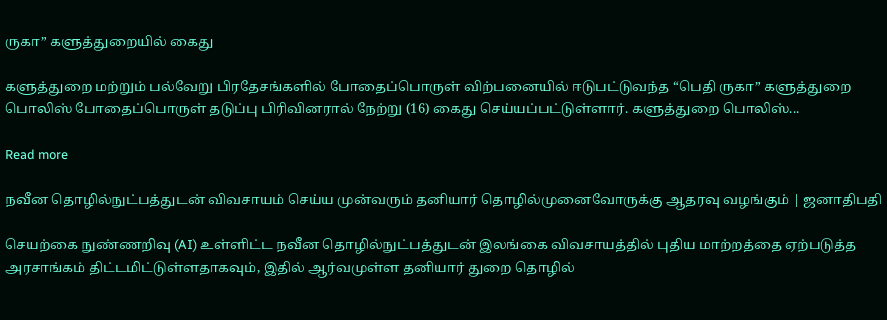ருகா” களுத்துறையில் கைது

களுத்துறை மற்றும் பல்வேறு பிரதேசங்களில் போதைப்பொருள் விற்பனையில் ஈடுபட்டுவந்த “பெதி ருகா” களுத்துறை பொலிஸ் போதைப்பொருள் தடுப்பு பிரிவினரால் நேற்று (16) கைது செய்யப்பட்டுள்ளார். களுத்துறை பொலிஸ்...

Read more

நவீன தொழில்நுட்பத்துடன் விவசாயம் செய்ய முன்வரும் தனியார் தொழில்முனைவோருக்கு ஆதரவு வழங்கும் | ஜனாதிபதி

செயற்கை நுண்ணறிவு (AI) உள்ளிட்ட நவீன தொழில்நுட்பத்துடன் இலங்கை விவசாயத்தில் புதிய மாற்றத்தை ஏற்படுத்த அரசாங்கம் திட்டமிட்டுள்ளதாகவும், இதில் ஆர்வமுள்ள தனியார் துறை தொழில்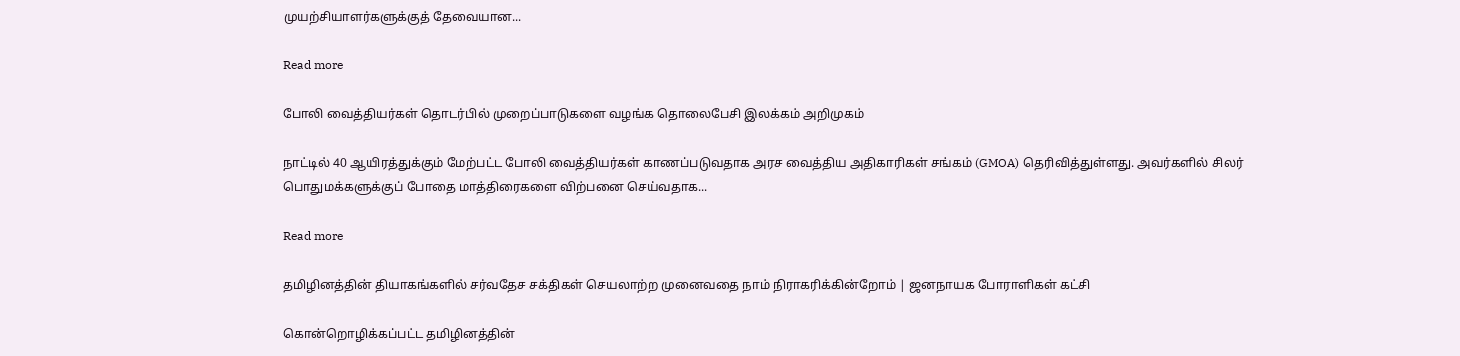முயற்சியாளர்களுக்குத் தேவையான...

Read more

போலி வைத்தியர்கள் தொடர்பில் முறைப்பாடுகளை வழங்க தொலைபேசி இலக்கம் அறிமுகம்

நாட்டில் 40 ஆயிரத்துக்கும் மேற்பட்ட போலி வைத்தியர்கள் காணப்படுவதாக அரச வைத்திய அதிகாரிகள் சங்கம் (GMOA) தெரிவித்துள்ளது. அவர்களில் சிலர் பொதுமக்களுக்குப் போதை மாத்திரைகளை விற்பனை செய்வதாக...

Read more

தமிழினத்தின் தியாகங்களில் சர்வதேச சக்திகள் செயலாற்ற முனைவதை நாம் நிராகரிக்கின்றோம் | ஜனநாயக போராளிகள் கட்சி

கொன்றொழிக்கப்பட்ட தமிழினத்தின்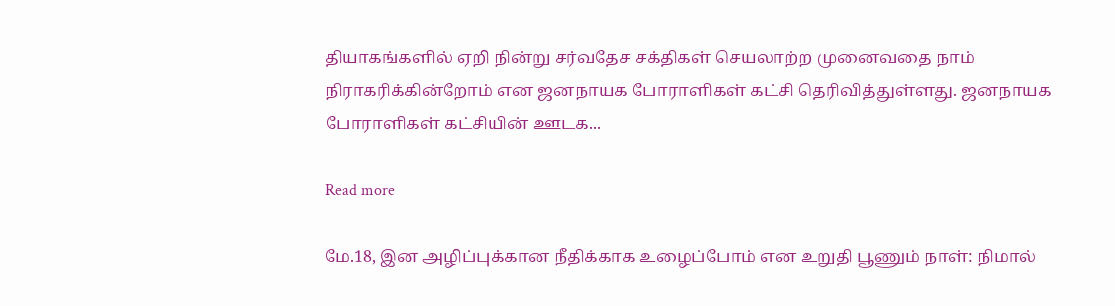தியாகங்களில் ஏறி நின்று சர்வதேச சக்திகள் செயலாற்ற முனைவதை நாம் நிராகரிக்கின்றோம் என ஜனநாயக போராளிகள் கட்சி தெரிவித்துள்ளது. ஜனநாயக போராளிகள் கட்சியின் ஊடக...

Read more

மே.18, இன அழிப்புக்கான நீதிக்காக உழைப்போம் என உறுதி பூணும் நாள்: நிமால்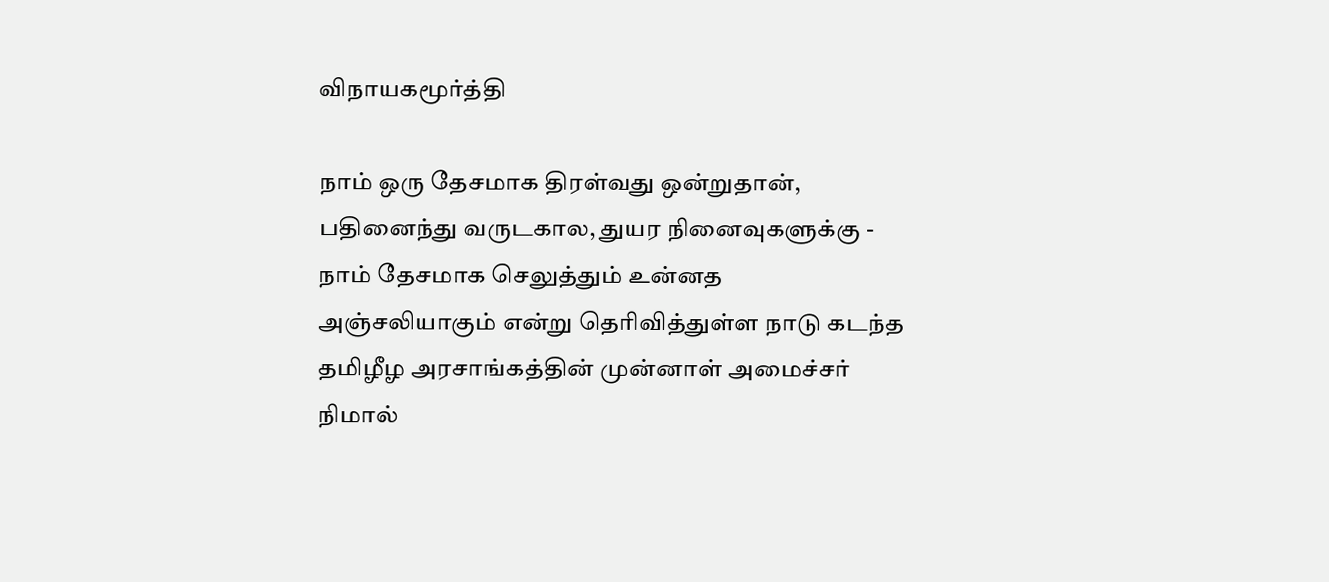விநாயகமூர்த்தி

நாம் ஒரு தேசமாக திரள்வது ஒன்றுதான், பதினைந்து வருடகால, துயர நினைவுகளுக்கு - நாம் தேசமாக செலுத்தும் உன்னத அஞ்சலியாகும் என்று தெரிவித்துள்ள நாடு கடந்த தமிழீழ அரசாங்கத்தின் முன்னாள் அமைச்சர் நிமால்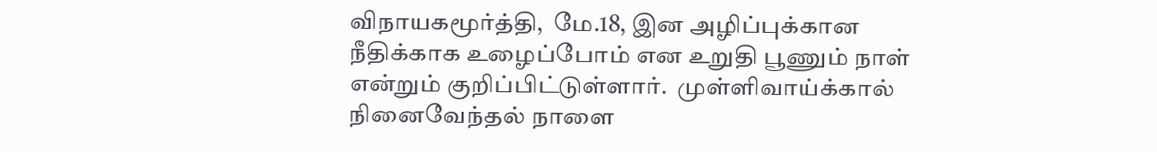விநாயகமூர்த்தி,  மே.18, இன அழிப்புக்கான நீதிக்காக உழைப்போம் என உறுதி பூணும் நாள் என்றும் குறிப்பிட்டுள்ளார்.  முள்ளிவாய்க்கால் நினைவேந்தல் நாளை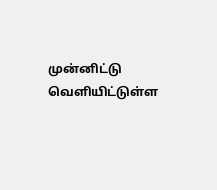முன்னிட்டு வெளியிட்டுள்ள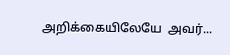அறிக்கையிலேயே  அவர்...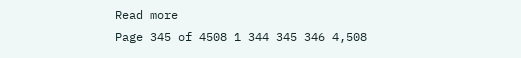Read more
Page 345 of 4508 1 344 345 346 4,508